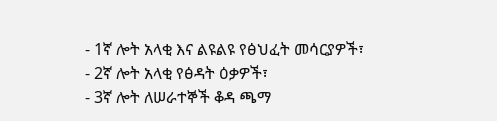- 1ኛ ሎት አላቂ እና ልዩልዩ የፅህፈት መሳርያዎች፣
- 2ኛ ሎት አላቂ የፅዳት ዕቃዎች፣
- 3ኛ ሎት ለሠራተኞች ቆዳ ጫማ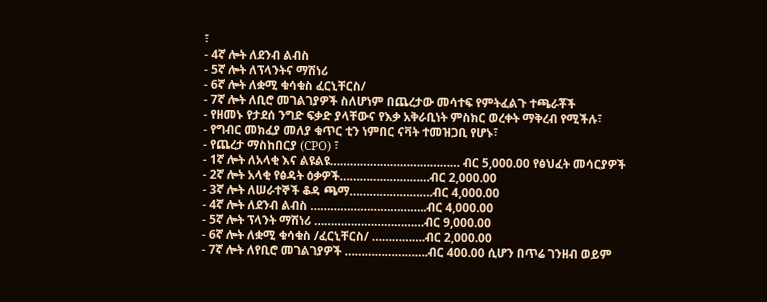፣
- 4ኛ ሎት ለደንብ ልብስ
- 5ኛ ሎት ለፕላንትና ማሽነሪ
- 6ኛ ሎት ለቋሚ ቁሳቁስ ፈርኒቸርስ/
- 7ኛ ሎት ለቢሮ መገልገያዎች ስለሆነም በጨረታው መሳተፍ የምትፈልጉ ተጫራቾች
- የዘመኑ የታደሰ ንግድ ፍቃድ ያላቸውና የእቃ አቅራቢነት ምስክር ወረቀት ማቅረብ የሚችሉ፣
- የግብር መክፈያ መለያ ቁጥር ቲን ነምበር ናቫት ተመዝጋቢ የሆኑ፣
- የጨረታ ማስከበርያ (CPO) ፣
- 1ኛ ሎት ለአላቂ እና ልዩልዩ………………………………… ብር 5,000.00 የፅህፈት መሳርያዎች
- 2ኛ ሎት አላቂ የፅዳት ዕቃዎች………………………ብር 2,000.00
- 3ኛ ሎት ለሠራተኞች ቆዳ ጫማ…………………….ብር 4,000.00
- 4ኛ ሎት ለደንብ ልብስ ……………………………..ብር 4,000.00
- 5ኛ ሎት ፕላንት ማሽነሪ ……………………………ብር 9,000.00
- 6ኛ ሎት ለቋሚ ቁሳቁስ /ፈርኒቸርስ/ …………….ብር 2,000.00
- 7ኛ ሎት ለየቢሮ መገልገያዎች …………………….ብር 400.00 ሲሆን በጥሬ ገንዘብ ወይም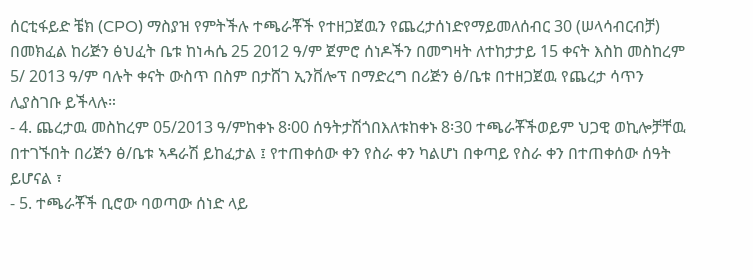ሰርቲፋይድ ቼክ (CPO) ማስያዝ የምትችሉ ተጫራቾች የተዘጋጀዉን የጨረታሰነድየማይመለሰብር 30 (ሠላሳብርብቻ) በመክፈል ከሪጅን ፅህፈት ቤቱ ከነሓሴ 25 2012 ዓ/ም ጀምሮ ሰነዶችን በመግዛት ለተከታታይ 15 ቀናት እስከ መስከረም 5/ 2013 ዓ/ም ባሉት ቀናት ውስጥ በስም በታሸገ ኢንቨሎፕ በማድረግ በሪጅን ፅ/ቤቱ በተዘጋጀዉ የጨረታ ሳጥን ሊያስገቡ ይችላሉ።
- 4. ጨረታዉ መስከረም 05/2013 ዓ/ምከቀኑ 8፡00 ሰዓትታሽጎበእለቱከቀኑ 8፡30 ተጫራቾችወይም ህጋዊ ወኪሎቻቸዉ በተገኙበት በሪጅን ፅ/ቤቱ ኣዳራሽ ይከፈታል ፤ የተጠቀሰው ቀን የስራ ቀን ካልሆነ በቀጣይ የስራ ቀን በተጠቀሰው ሰዓት ይሆናል ፣
- 5. ተጫራቾች ቢሮው ባወጣው ሰነድ ላይ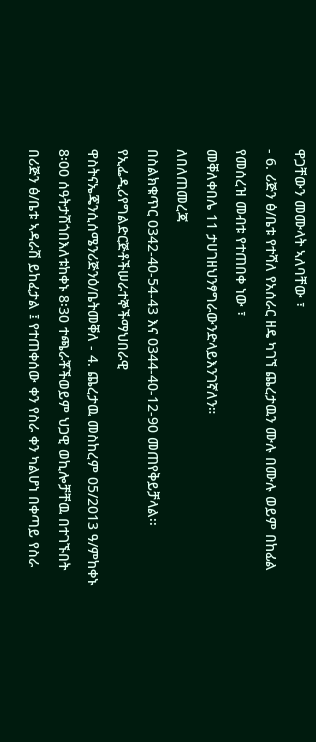ዋጋቸውን መሙላት ኣለባቸው ፣
- 6. ሪጅን ፅ/ቤቱ የተሻለ የአሰራር ዘዴ ካገኘ ጨረታዉን ሙሉ በሙሉ ወይም በከፊል የመሰረዝ መብቱ የተጠበቀ ነው ፣
መቐለቀበሌ 11 ታሀገዘህንፃግራውንድላይእንገኛለን።
ለበለጠመረጃ
በስልክቁጥር 0342-40-54-43 እና 0344-40-12-90 መጠየቅይቻላል፡፡
የኢፌዲሪየግልድርጅቶችሠራተኞችማህበራዊ
ዋስትናኤጄንሲሰሜንሪጅንዕ/ቤትመቐለ - 4. ጨረታዉ መስከረም 05/2013 ዓ/ምከቀኑ 8፡00 ሰዓትታሽጎበእለቱከቀኑ 8፡30 ተጫራቾችወይም ህጋዊ ወኪሎቻቸዉ በተገኙበት በሪጅን ፅ/ቤቱ ኣዳራሽ ይከፈታል ፤ የተጠቀሰው ቀን የስራ ቀን ካልሆነ በቀጣይ የስራ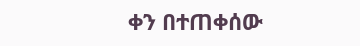ቀን በተጠቀሰው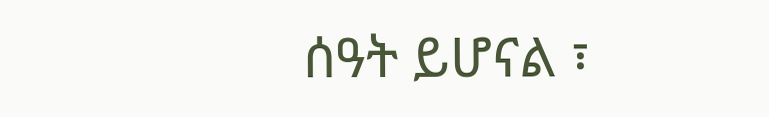ሰዓት ይሆናል ፣